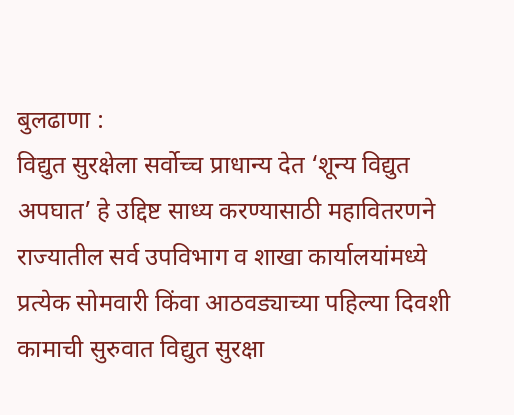बुलढाणा :
विद्युत सुरक्षेला सर्वोच्च प्राधान्य देत ‘शून्य विद्युत अपघात’ हे उद्दिष्ट साध्य करण्यासाठी महावितरणने राज्यातील सर्व उपविभाग व शाखा कार्यालयांमध्ये प्रत्येक सोमवारी किंवा आठवड्याच्या पहिल्या दिवशी कामाची सुरुवात विद्युत सुरक्षा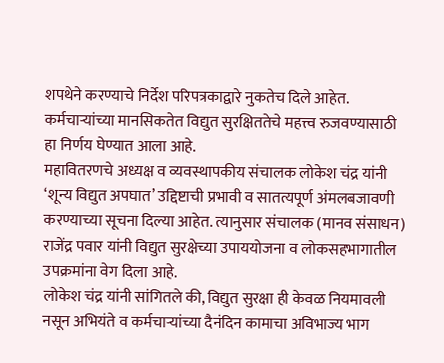शपथेने करण्याचे निर्देश परिपत्रकाद्वारे नुकतेच दिले आहेत. कर्मचाऱ्यांच्या मानसिकतेत विद्युत सुरक्षिततेचे महत्त्व रुजवण्यासाठी हा निर्णय घेण्यात आला आहे.
महावितरणचे अध्यक्ष व व्यवस्थापकीय संचालक लोकेश चंद्र यांनी ‘शून्य विद्युत अपघात’ उद्दिष्टाची प्रभावी व सातत्यपूर्ण अंमलबजावणी करण्याच्या सूचना दिल्या आहेत. त्यानुसार संचालक (मानव संसाधन) राजेंद्र पवार यांनी विद्युत सुरक्षेच्या उपाययोजना व लोकसहभागातील उपक्रमांना वेग दिला आहे.
लोकेश चंद्र यांनी सांगितले की, विद्युत सुरक्षा ही केवळ नियमावली नसून अभियंते व कर्मचाऱ्यांच्या दैनंदिन कामाचा अविभाज्य भाग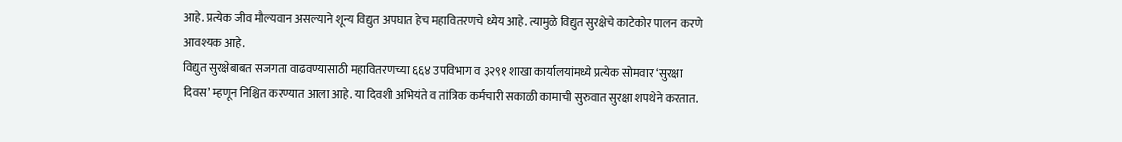आहे. प्रत्येक जीव मौल्यवान असल्याने शून्य विद्युत अपघात हेच महावितरणचे ध्येय आहे. त्यामुळे विद्युत सुरक्षेचे काटेकोर पालन करणे आवश्यक आहे.
विद्युत सुरक्षेबाबत सजगता वाढवण्यासाठी महावितरणच्या ६६४ उपविभाग व ३२९१ शाखा कार्यालयांमध्ये प्रत्येक सोमवार ‘सुरक्षा दिवस’ म्हणून निश्चित करण्यात आला आहे. या दिवशी अभियंते व तांत्रिक कर्मचारी सकाळी कामाची सुरुवात सुरक्षा शपथेने करतात.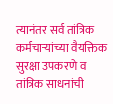त्यानंतर सर्व तांत्रिक कर्मचाऱ्यांच्या वैयक्तिक सुरक्षा उपकरणे व तांत्रिक साधनांची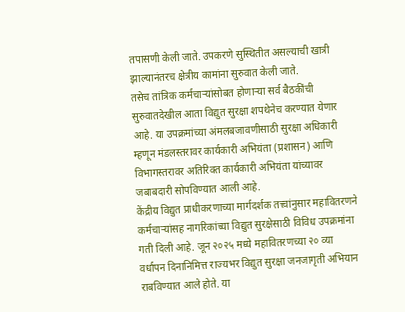तपासणी केली जाते. उपकरणे सुस्थितीत असल्याची खात्री झाल्यानंतरच क्षेत्रीय कामांना सुरुवात केली जाते.
तसेच तांत्रिक कर्मचाऱ्यांसोबत होणाऱ्या सर्व बैठकींची सुरुवातदेखील आता विद्युत सुरक्षा शपथेनेच करण्यात येणार आहे. या उपक्रमांच्या अंमलबजावणीसाठी सुरक्षा अधिकारी म्हणून मंडलस्तरावर कार्यकारी अभियंता (प्रशासन) आणि विभागस्तरावर अतिरिक्त कार्यकारी अभियंता यांच्यावर जबाबदारी सोपविण्यात आली आहे.
केंद्रीय विद्युत प्राधीकरणाच्या मार्गदर्शक तत्त्वांनुसार महावितरणने कर्मचाऱ्यांसह नागरिकांच्या विद्युत सुरक्षेसाठी विविध उपक्रमांना गती दिली आहे. जून २०२५ मध्ये महावितरणच्या २० व्या वर्धापन दिनानिमित्त राज्यभर विद्युत सुरक्षा जनजागृती अभियान राबविण्यात आले होते. या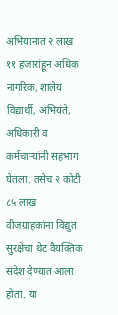अभियानात २ लाख ११ हजारांहून अधिक नागरिक, शालेय विद्यार्थी, अभियंते, अधिकारी व कर्मचाऱ्यांनी सहभाग घेतला. तसेच २ कोटी ८५ लाख वीजग्राहकांना विद्युत सुरक्षेचा थेट वैयक्तिक संदेश देण्यात आला होता. या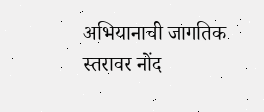अभियानाची जागतिक स्तरावर नोंद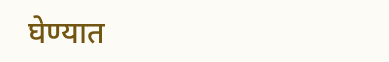घेण्यात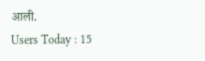आली.
Users Today : 15